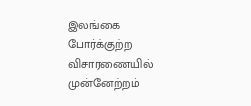இலங்கை போர்க்குற்ற விசாரணையில் முன்னேற்றம்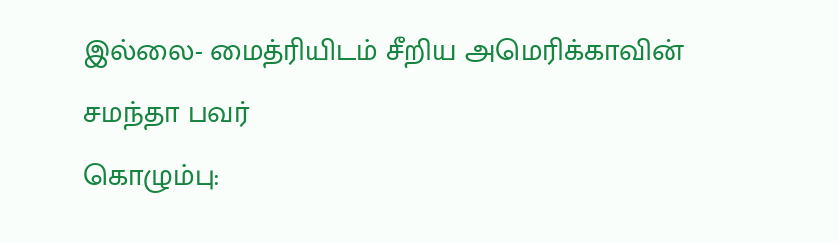இல்லை- மைத்ரியிடம் சீறிய அமெரிக்காவின் சமந்தா பவர்
கொழும்பு: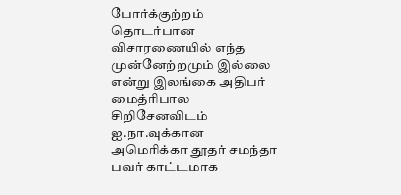போர்க்குற்றம் தொடர்பான விசாரணையில் எந்த முன்னேற்றமும் இல்லை என்று இலங்கை அதிபர் மைத்ரிபால சிறிசேனவிடம் ஐ.நா.வுக்கான அமெரிக்கா தூதர் சமந்தா பவர் காட்டமாக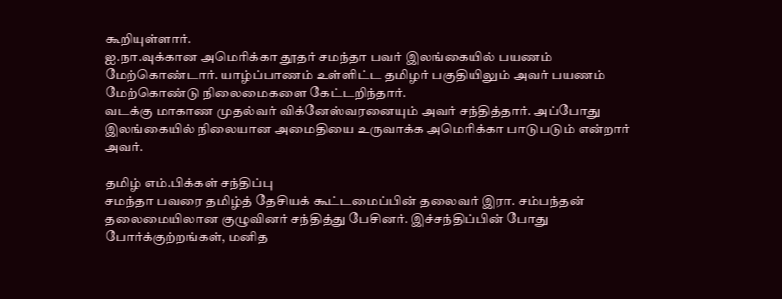கூறியுள்ளார்.
ஐ.நா.வுக்கான அமெரிக்கா தூதர் சமந்தா பவர் இலங்கையில் பயணம் மேற்கொண்டார். யாழ்ப்பாணம் உள்ளிட்ட தமிழர் பகுதியிலும் அவர் பயணம் மேற்கொண்டு நிலைமைகளை கேட்டறிந்தார்.
வடக்கு மாகாண முதல்வர் விக்னேஸ்வரனையும் அவர் சந்தித்தார். அப்போது இலங்கையில் நிலையான அமைதியை உருவாக்க அமெரிக்கா பாடுபடும் என்றார் அவர்.

தமிழ் எம்.பிக்கள் சந்திப்பு
சமந்தா பவரை தமிழ்த் தேசியக் கூட்டமைப்பின் தலைவர் இரா. சம்பந்தன் தலைமையிலான குழுவினர் சந்தித்து பேசினர். இச்சந்திப்பின் போது போர்க்குற்றங்கள், மனித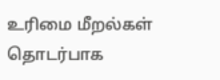உரிமை மீறல்கள் தொடர்பாக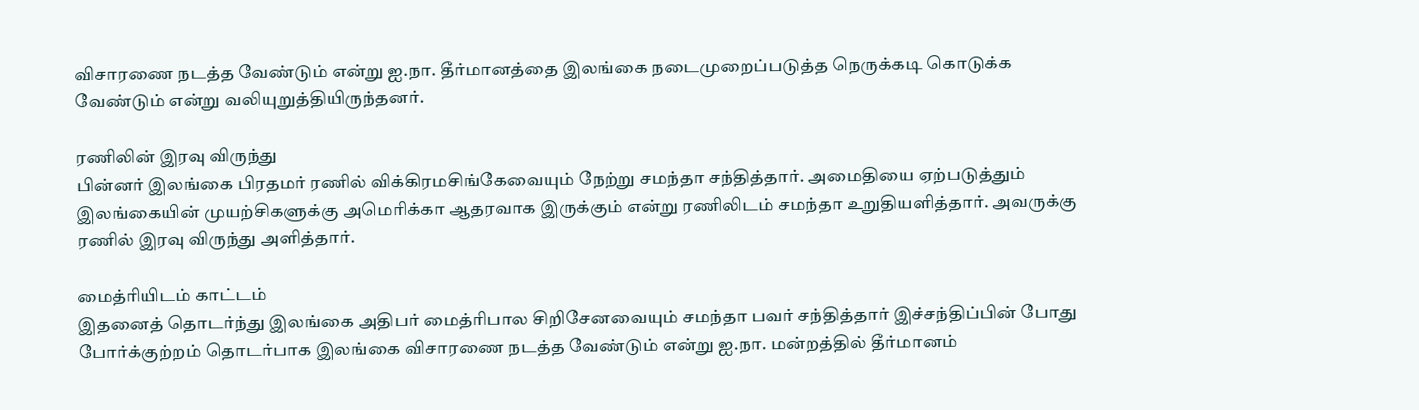விசாரணை நடத்த வேண்டும் என்று ஐ.நா. தீர்மானத்தை இலங்கை நடைமுறைப்படுத்த நெருக்கடி கொடுக்க வேண்டும் என்று வலியுறுத்தியிருந்தனர்.

ரணிலின் இரவு விருந்து
பின்னர் இலங்கை பிரதமர் ரணில் விக்கிரமசிங்கேவையும் நேற்று சமந்தா சந்தித்தார். அமைதியை ஏற்படுத்தும் இலங்கையின் முயற்சிகளுக்கு அமெரிக்கா ஆதரவாக இருக்கும் என்று ரணிலிடம் சமந்தா உறுதியளித்தார். அவருக்கு ரணில் இரவு விருந்து அளித்தார்.

மைத்ரியிடம் காட்டம்
இதனைத் தொடர்ந்து இலங்கை அதிபர் மைத்ரிபால சிறிசேனவையும் சமந்தா பவர் சந்தித்தார் இச்சந்திப்பின் போது போர்க்குற்றம் தொடர்பாக இலங்கை விசாரணை நடத்த வேண்டும் என்று ஐ.நா. மன்றத்தில் தீர்மானம்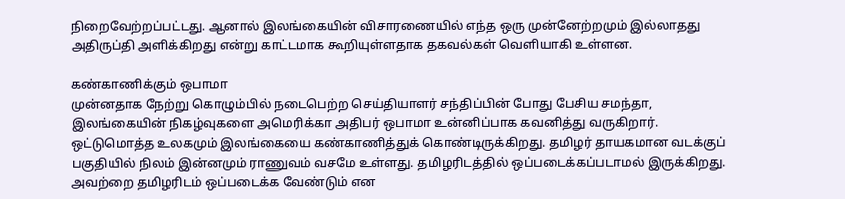நிறைவேற்றப்பட்டது. ஆனால் இலங்கையின் விசாரணையில் எந்த ஒரு முன்னேற்றமும் இல்லாதது அதிருப்தி அளிக்கிறது என்று காட்டமாக கூறியுள்ளதாக தகவல்கள் வெளியாகி உள்ளன.

கண்காணிக்கும் ஒபாமா
முன்னதாக நேற்று கொழும்பில் நடைபெற்ற செய்தியாளர் சந்திப்பின் போது பேசிய சமந்தா, இலங்கையின் நிகழ்வுகளை அமெரிக்கா அதிபர் ஒபாமா உன்னிப்பாக கவனித்து வருகிறார். ஒட்டுமொத்த உலகமும் இலங்கையை கண்காணித்துக் கொண்டிருக்கிறது. தமிழர் தாயகமான வடக்குப் பகுதியில் நிலம் இன்னமும் ராணுவம் வசமே உள்ளது. தமிழரிடத்தில் ஒப்படைக்கப்படாமல் இருக்கிறது. அவற்றை தமிழரிடம் ஒப்படைக்க வேண்டும் என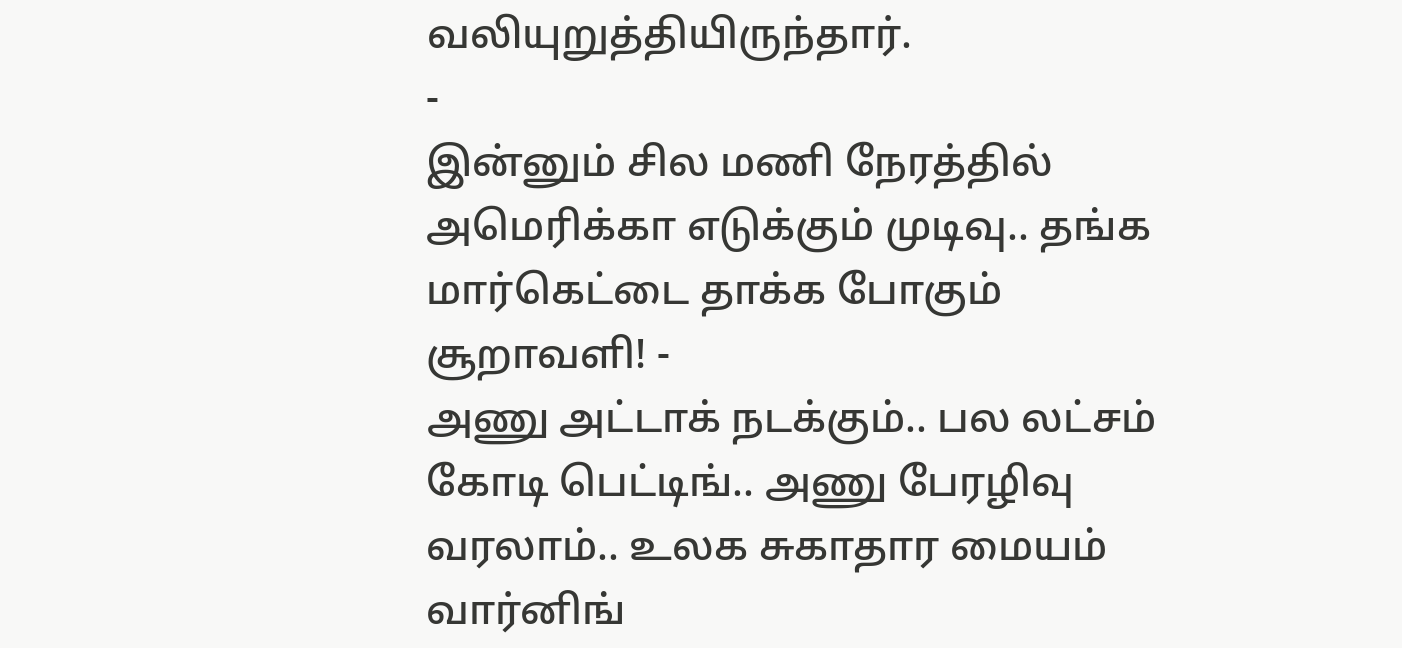வலியுறுத்தியிருந்தார்.
-
இன்னும் சில மணி நேரத்தில் அமெரிக்கா எடுக்கும் முடிவு.. தங்க மார்கெட்டை தாக்க போகும் சூறாவளி! -
அணு அட்டாக் நடக்கும்.. பல லட்சம் கோடி பெட்டிங்.. அணு பேரழிவு வரலாம்.. உலக சுகாதார மையம் வார்னிங்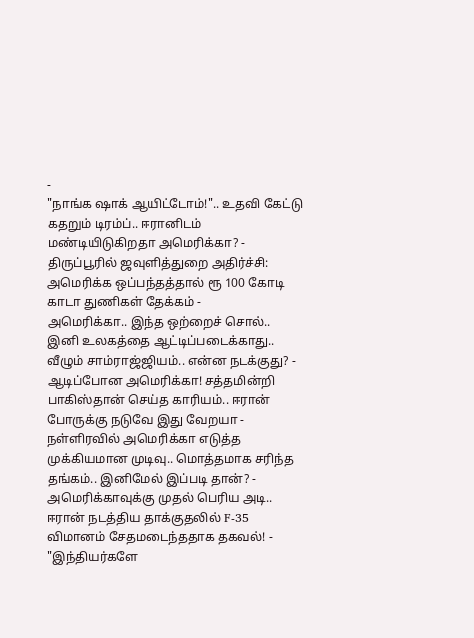-
"நாங்க ஷாக் ஆயிட்டோம்!".. உதவி கேட்டு கதறும் டிரம்ப்.. ஈரானிடம் மண்டியிடுகிறதா அமெரிக்கா? -
திருப்பூரில் ஜவுளித்துறை அதிர்ச்சி: அமெரிக்க ஒப்பந்தத்தால் ரூ 100 கோடி காடா துணிகள் தேக்கம் -
அமெரிக்கா.. இந்த ஒற்றைச் சொல்.. இனி உலகத்தை ஆட்டிப்படைக்காது.. வீழும் சாம்ராஜ்ஜியம்.. என்ன நடக்குது? -
ஆடிப்போன அமெரிக்கா! சத்தமின்றி பாகிஸ்தான் செய்த காரியம்.. ஈரான் போருக்கு நடுவே இது வேறயா -
நள்ளிரவில் அமெரிக்கா எடுத்த முக்கியமான முடிவு.. மொத்தமாக சரிந்த தங்கம்.. இனிமேல் இப்படி தான்? -
அமெரிக்காவுக்கு முதல் பெரிய அடி.. ஈரான் நடத்திய தாக்குதலில் F-35 விமானம் சேதமடைந்ததாக தகவல்! -
"இந்தியர்களே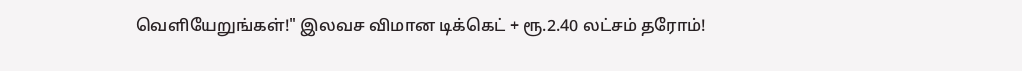வெளியேறுங்கள்!" இலவச விமான டிக்கெட் + ரூ.2.40 லட்சம் தரோம்!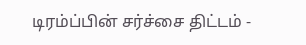டிரம்ப்பின் சர்ச்சை திட்டம் -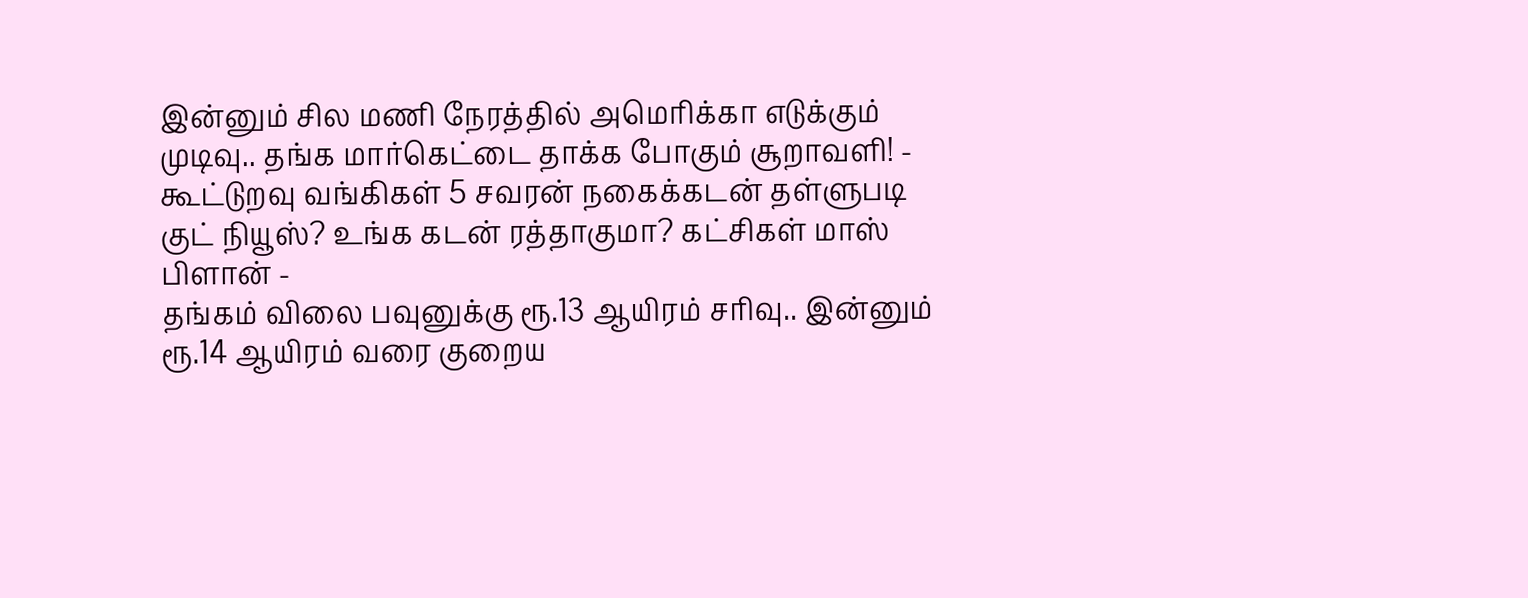இன்னும் சில மணி நேரத்தில் அமெரிக்கா எடுக்கும் முடிவு.. தங்க மார்கெட்டை தாக்க போகும் சூறாவளி! -
கூட்டுறவு வங்கிகள் 5 சவரன் நகைக்கடன் தள்ளுபடி குட் நியூஸ்? உங்க கடன் ரத்தாகுமா? கட்சிகள் மாஸ் பிளான் -
தங்கம் விலை பவுனுக்கு ரூ.13 ஆயிரம் சரிவு.. இன்னும் ரூ.14 ஆயிரம் வரை குறைய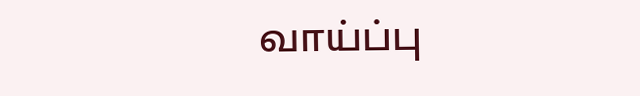வாய்ப்பு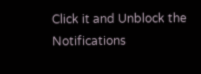Click it and Unblock the Notifications